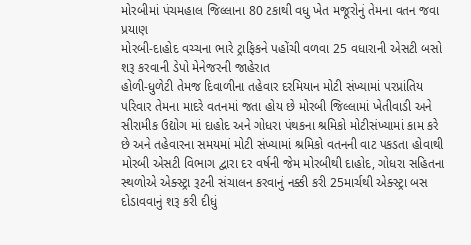મોરબીમાં પંચમહાલ જિલ્લાના 80 ટકાથી વધુ ખેત મજૂરોનું તેમના વતન જવા પ્રયાણ
મોરબી-દાહોદ વચ્ચના ભારે ટ્રાફિકને પહોંચી વળવા 25 વધારાની એસટી બસો શરૂ કરવાની ડેપો મેનેજરની જાહેરાત
હોળી-ધુળેટી તેમજ દિવાળીના તહેવાર દરમિયાન મોટી સંખ્યામાં પરપ્રાંતિય પરિવાર તેમના માદરે વતનમાં જતા હોય છે મોરબી જિલ્લામાં ખેતીવાડી અને સીરામીક ઉદ્યોગ માં દાહોદ અને ગોધરા પંથકના શ્રમિકો મોટીસંખ્યામાં કામ કરે છે અને તહેવારના સમયમાં મોટી સંખ્યામાં શ્રમિકો વતનની વાટ પકડતા હોવાથી મોરબી એસટી વિભાગ દ્વારા દર વર્ષની જેમ મોરબીથી દાહોદ, ગોધરા સહિતના સ્થળોએ એક્સ્ટ્રા રૂટની સંચાલન કરવાનું નક્કી કરી 25માર્ચથી એક્સ્ટ્રા બસ દોડાવવાનું શરૂ કરી દીધું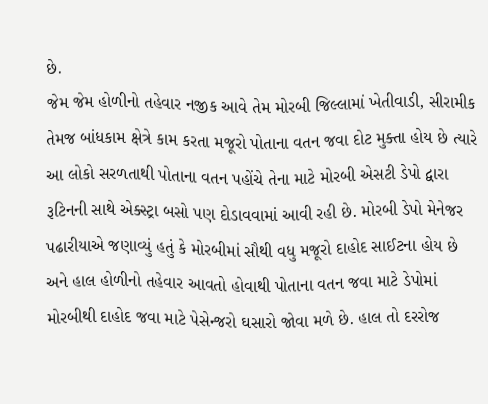છે.
જેમ જેમ હોળીનો તહેવાર નજીક આવે તેમ મોરબી જિલ્લામાં ખેતીવાડી, સીરામીક તેમજ બાંધકામ ક્ષેત્રે કામ કરતા મજૂરો પોતાના વતન જવા દોટ મુક્તા હોય છે ત્યારે આ લોકો સરળતાથી પોતાના વતન પહોંચે તેના માટે મોરબી એસટી ડેપો દ્વારા રૂટિનની સાથે એક્સ્ટ્રા બસો પણ દોડાવવામાં આવી રહી છે. મોરબી ડેપો મેનેજર પઢારીયાએ જણાવ્યું હતું કે મોરબીમાં સૌથી વધુ મજૂરો દાહોદ સાઈટના હોય છે અને હાલ હોળીનો તહેવાર આવતો હોવાથી પોતાના વતન જવા માટે ડેપોમાં મોરબીથી દાહોદ જવા માટે પેસેન્જરો ઘસારો જોવા મળે છે. હાલ તો દરરોજ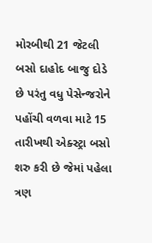મોરબીથી 21 જેટલી બસો દાહોદ બાજુ દોડે છે પરંતુ વધુ પેસેન્જરોને પહોંચી વળવા માટે 15 તારીખથી એક્સ્ટ્રા બસો શરુ કરી છે જેમાં પહેલા ત્રણ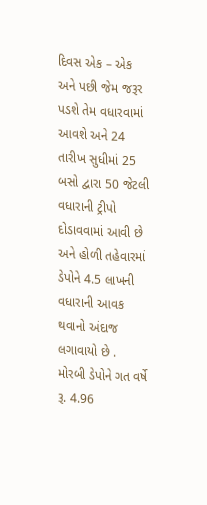દિવસ એક – એક અને પછી જેમ જરૂર પડશે તેમ વધારવામાં આવશે અને 24 તારીખ સુધીમાં 25 બસો દ્વારા 50 જેટલી વધારાની ટ્રીપો દોડાવવામાં આવી છે અને હોળી તહેવારમાં ડેપોને 4.5 લાખની વધારાની આવક થવાનો અંદાજ લગાવાયો છે .
મોરબી ડેપોને ગત વર્ષે રૂ. 4.96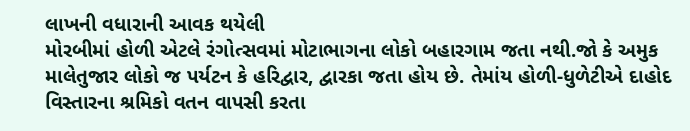લાખની વધારાની આવક થયેલી
મોરબીમાં હોળી એટલે રંગોત્સવમાં મોટાભાગના લોકો બહારગામ જતા નથી.જો કે અમુક માલેતુજાર લોકો જ પર્યટન કે હરિદ્વાર, દ્વારકા જતા હોય છે. તેમાંય હોળી-ધુળેટીએ દાહોદ વિસ્તારના શ્રમિકો વતન વાપસી કરતા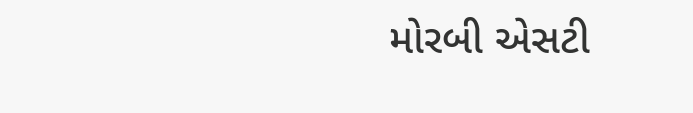મોરબી એસટી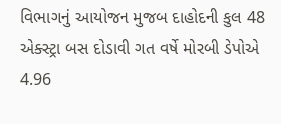વિભાગનું આયોજન મુજબ દાહોદની કુલ 48 એક્સ્ટ્રા બસ દોડાવી ગત વર્ષે મોરબી ડેપોએ 4.96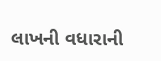લાખની વધારાની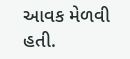આવક મેળવી હતી.